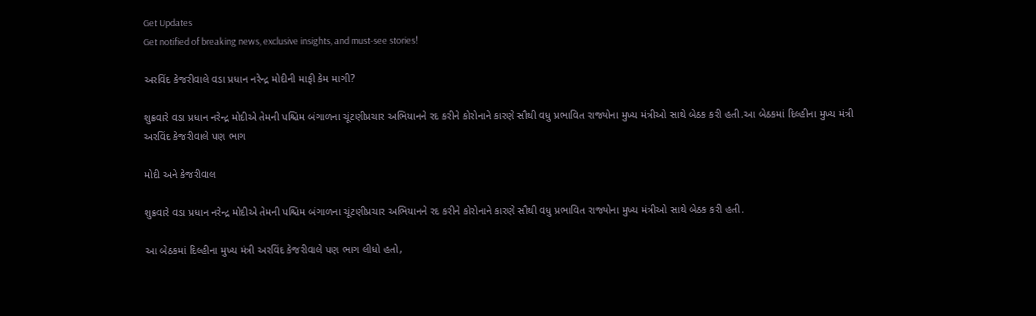Get Updates
Get notified of breaking news, exclusive insights, and must-see stories!

અરવિંદ કેજરીવાલે વડા પ્રધાન નરેન્દ્ર મોદીની માફી કેમ માગી?

શુક્રવારે વડા પ્રધાન નરેન્દ્ર મોદીએ તેમની પશ્ચિમ બંગાળના ચૂંટણીપ્રચાર અભિયાનને રદ કરીને કોરોનાને કારણે સૌથી વધુ પ્રભાવિત રાજ્યોના મુખ્ય મંત્રીઓ સાથે બેઠક કરી હતી.આ બેઠકમાં દિલ્હીના મુખ્ય મંત્રી અરવિંદ કેજરીવાલે પણ ભાગ

મોદી અને કેજરીવાલ

શુક્રવારે વડા પ્રધાન નરેન્દ્ર મોદીએ તેમની પશ્ચિમ બંગાળના ચૂંટણીપ્રચાર અભિયાનને રદ કરીને કોરોનાને કારણે સૌથી વધુ પ્રભાવિત રાજ્યોના મુખ્ય મંત્રીઓ સાથે બેઠક કરી હતી.

આ બેઠકમાં દિલ્હીના મુખ્ય મંત્રી અરવિંદ કેજરીવાલે પણ ભાગ લીધો હતો,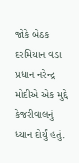જોકે બેઠક દરમિયાન વડા પ્રધાન નરેન્દ્ર મોદીએ એક મુદ્દે કેજરીવાલનું ધ્યાન દોર્યું હતું.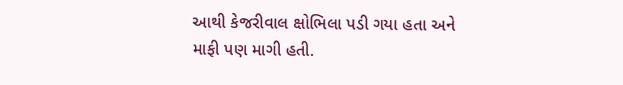આથી કેજરીવાલ ક્ષોભિલા પડી ગયા હતા અને માફી પણ માગી હતી.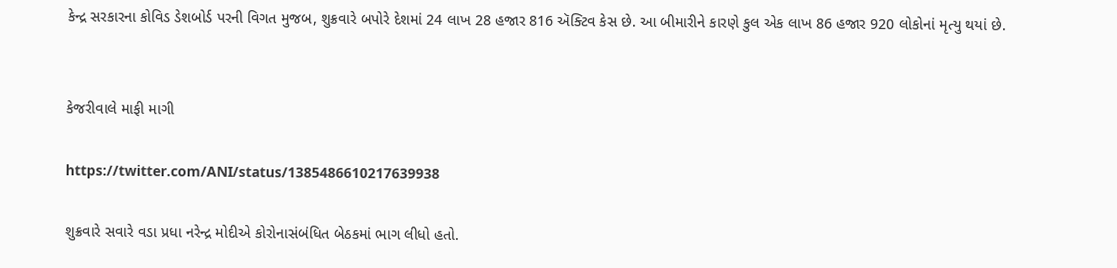કેન્દ્ર સરકારના કોવિડ ડેશબોર્ડ પરની વિગત મુજબ, શુક્રવારે બપોરે દેશમાં 24 લાખ 28 હજાર 816 ઍક્ટિવ કેસ છે. આ બીમારીને કારણે કુલ એક લાખ 86 હજાર 920 લોકોનાં મૃત્યુ થયાં છે.


કેજરીવાલે માફી માગી

https://twitter.com/ANI/status/1385486610217639938

શુક્રવારે સવારે વડા પ્રધા નરેન્દ્ર મોદીએ કોરોનાસંબંધિત બેઠકમાં ભાગ લીધો હતો.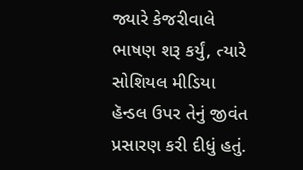જ્યારે કેજરીવાલે ભાષણ શરૂ કર્યું, ત્યારે સોશિયલ મીડિયા હૅન્ડલ ઉપર તેનું જીવંત પ્રસારણ કરી દીધું હતું.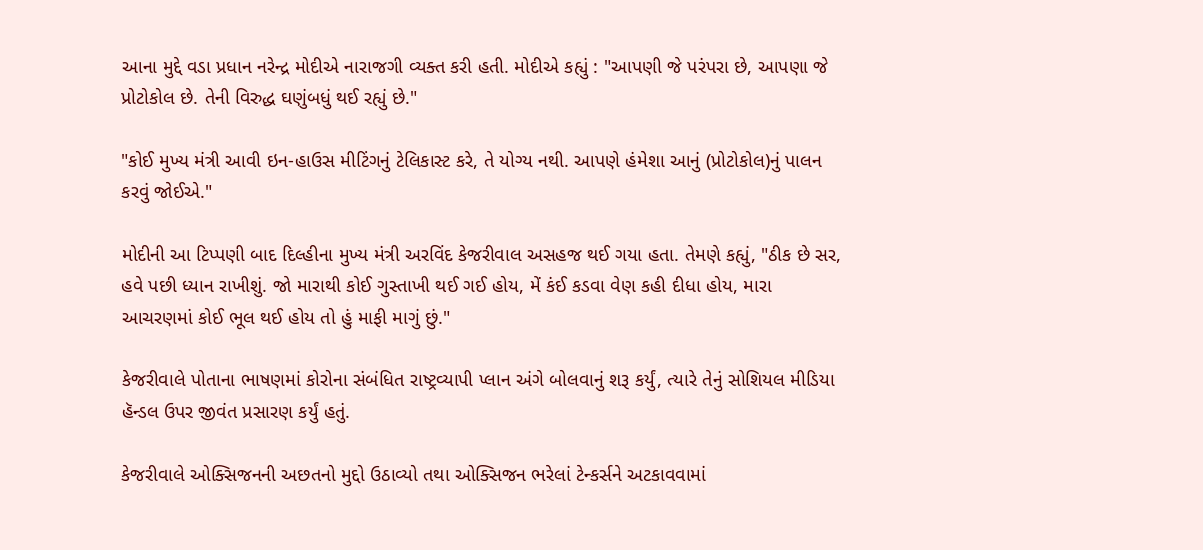આના મુદ્દે વડા પ્રધાન નરેન્દ્ર મોદીએ નારાજગી વ્યક્ત કરી હતી. મોદીએ કહ્યું : "આપણી જે પરંપરા છે, આપણા જે પ્રોટોકોલ છે. તેની વિરુદ્ધ ઘણુંબધું થઈ રહ્યું છે."

"કોઈ મુખ્ય મંત્રી આવી ઇન-હાઉસ મીટિંગનું ટેલિકાસ્ટ કરે, તે યોગ્ય નથી. આપણે હંમેશા આનું (પ્રોટોકોલ)નું પાલન કરવું જોઈએ."

મોદીની આ ટિપ્પણી બાદ દિલ્હીના મુખ્ય મંત્રી અરવિંદ કેજરીવાલ અસહજ થઈ ગયા હતા. તેમણે કહ્યું, "ઠીક છે સર, હવે પછી ધ્યાન રાખીશું. જો મારાથી કોઈ ગુસ્તાખી થઈ ગઈ હોય, મેં કંઈ કડવા વેણ કહી દીધા હોય, મારા આચરણમાં કોઈ ભૂલ થઈ હોય તો હું માફી માગું છું."

કેજરીવાલે પોતાના ભાષણમાં કોરોના સંબંધિત રાષ્ટ્રવ્યાપી પ્લાન અંગે બોલવાનું શરૂ કર્યું, ત્યારે તેનું સોશિયલ મીડિયા હૅન્ડલ ઉપર જીવંત પ્રસારણ કર્યું હતું.

કેજરીવાલે ઓક્સિજનની અછતનો મુદ્દો ઉઠાવ્યો તથા ઓક્સિજન ભરેલાં ટેન્કર્સને અટકાવવામાં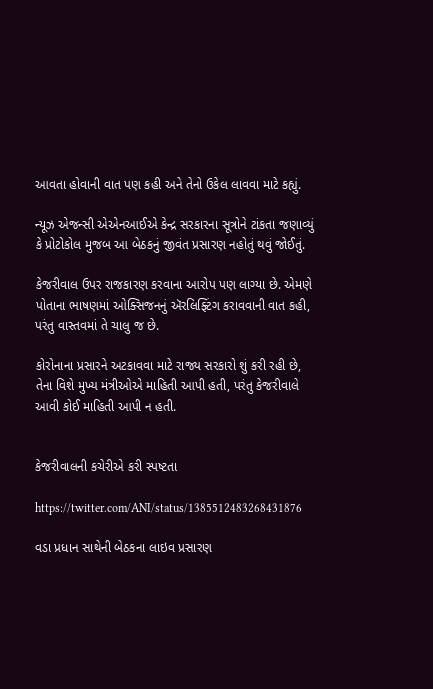આવતા હોવાની વાત પણ કહી અને તેનો ઉકેલ લાવવા માટે કહ્યું.

ન્યૂઝ એજન્સી એએનઆઈએ કેન્દ્ર સરકારના સૂત્રોને ટાંકતા જણાવ્યું કે પ્રોટોકોલ મુજબ આ બેઠકનું જીવંત પ્રસારણ નહોતું થવું જોઈતું.

કેજરીવાલ ઉપર રાજકારણ કરવાના આરોપ પણ લાગ્યા છે. એમણે પોતાના ભાષણમાં ઓક્સિજનનું ઍરલિફ્ટિંગ કરાવવાની વાત કહી, પરંતુ વાસ્તવમાં તે ચાલુ જ છે.

કોરોનાના પ્રસારને અટકાવવા માટે રાજ્ય સરકારો શું કરી રહી છે, તેના વિશે મુખ્ય મંત્રીઓએ માહિતી આપી હતી, પરંતુ કેજરીવાલે આવી કોઈ માહિતી આપી ન હતી.


કેજરીવાલની કચેરીએ કરી સ્પષ્ટતા

https://twitter.com/ANI/status/1385512483268431876

વડા પ્રધાન સાથેની બેઠકના લાઇવ પ્રસારણ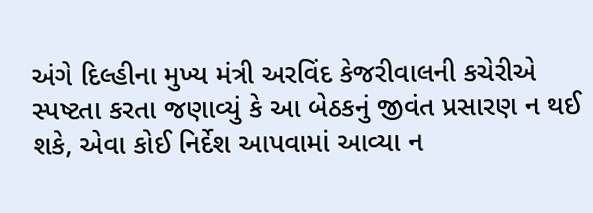અંગે દિલ્હીના મુખ્ય મંત્રી અરવિંદ કેજરીવાલની કચેરીએ સ્પષ્ટતા કરતા જણાવ્યું કે આ બેઠકનું જીવંત પ્રસારણ ન થઈ શકે, એવા કોઈ નિર્દેશ આપવામાં આવ્યા ન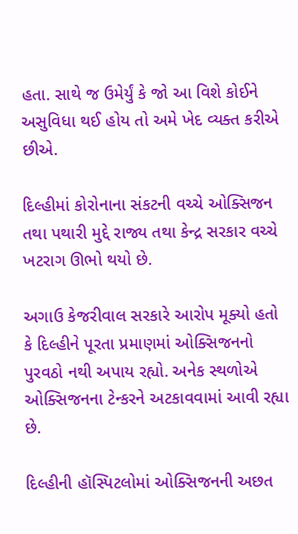હતા. સાથે જ ઉમેર્યું કે જો આ વિશે કોઈને અસુવિધા થઈ હોય તો અમે ખેદ વ્યક્ત કરીએ છીએ.

દિલ્હીમાં કોરોનાના સંકટની વચ્ચે ઓક્સિજન તથા પથારી મુદ્દે રાજ્ય તથા કેન્દ્ર સરકાર વચ્ચે ખટરાગ ઊભો થયો છે.

અગાઉ કેજરીવાલ સરકારે આરોપ મૂક્યો હતો કે દિલ્હીને પૂરતા પ્રમાણમાં ઓક્સિજનનો પુરવઠો નથી અપાય રહ્યો. અનેક સ્થળોએ ઓક્સિજનના ટેન્કરને અટકાવવામાં આવી રહ્યા છે.

દિલ્હીની હૉસ્પિટલોમાં ઓક્સિજનની અછત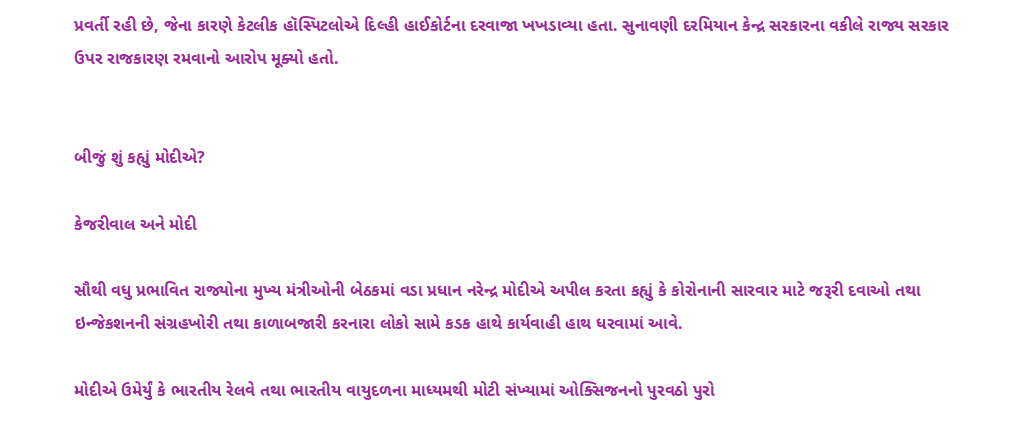પ્રવર્તી રહી છે, જેના કારણે કેટલીક હૉસ્પિટલોએ દિલ્હી હાઈકોર્ટના દરવાજા ખખડાવ્યા હતા. સુનાવણી દરમિયાન કેન્દ્ર સરકારના વકીલે રાજ્ય સરકાર ઉપર રાજકારણ રમવાનો આરોપ મૂક્યો હતો.


બીજું શું કહ્યું મોદીએ?

કેજરીવાલ અને મોદી

સૌથી વધુ પ્રભાવિત રાજ્યોના મુખ્ય મંત્રીઓની બેઠકમાં વડા પ્રધાન નરેન્દ્ર મોદીએ અપીલ કરતા કહ્યું કે કોરોનાની સારવાર માટે જરૂરી દવાઓ તથા ઇન્જેકશનની સંગ્રહખોરી તથા કાળાબજારી કરનારા લોકો સામે કડક હાથે કાર્યવાહી હાથ ધરવામાં આવે.

મોદીએ ઉમેર્યું કે ભારતીય રેલવે તથા ભારતીય વાયુદળના માધ્યમથી મોટી સંખ્યામાં ઓક્સિજનનો પુરવઠો પુરો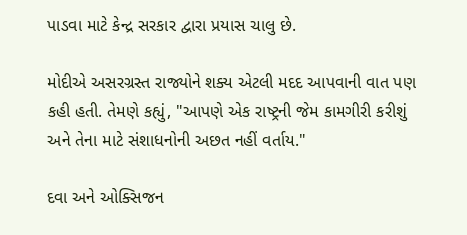પાડવા માટે કેન્દ્ર સરકાર દ્વારા પ્રયાસ ચાલુ છે.

મોદીએ અસરગ્રસ્ત રાજ્યોને શક્ય એટલી મદદ આપવાની વાત પણ કહી હતી. તેમણે કહ્યું, "આપણે એક રાષ્ટ્રની જેમ કામગીરી કરીશું અને તેના માટે સંશાધનોની અછત નહીં વર્તાય."

દવા અને ઓક્સિજન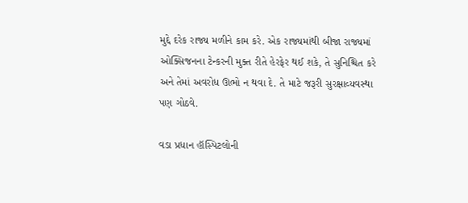મુદ્દે દરેક રાજ્ય મળીને કામ કરે. એક રાજ્યમાંથી બીજા રાજ્યમાં ઓક્સિજનના ટેન્કરની મુક્ત રીતે હેરફેર થઈ શકે, તે સુનિશ્ચિત કરે અને તેમાં અવરોધ ઊભો ન થવા દે. તે માટે જરૂરી સુરક્ષાવ્યવસ્થા પણ ગોઠવે.

વડા પ્રધાન હૉસ્પિટલોની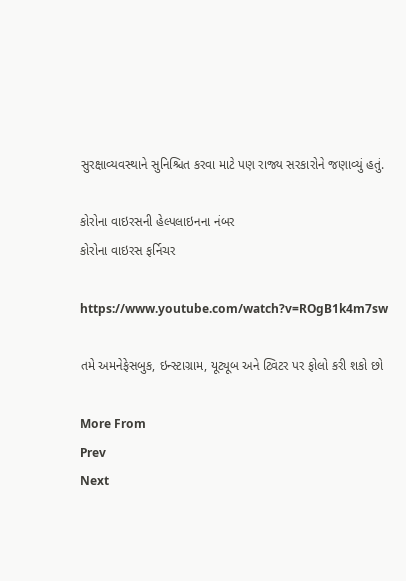સુરક્ષાવ્યવસ્થાને સુનિશ્ચિત કરવા માટે પણ રાજ્ય સરકારોને જણાવ્યું હતું.

કોરોના વાઇરસની હેલ્પલાઇનના નંબર
કોરોના વાઇરસ ફર્નિચર

https://www.youtube.com/watch?v=ROgB1k4m7sw

તમે અમનેફેસબુક, ઇન્સ્ટાગ્રામ, યૂટ્યૂબ અને ટ્વિટર પર ફોલો કરી શકો છો

More From
Prev
Next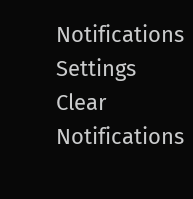Notifications
Settings
Clear Notifications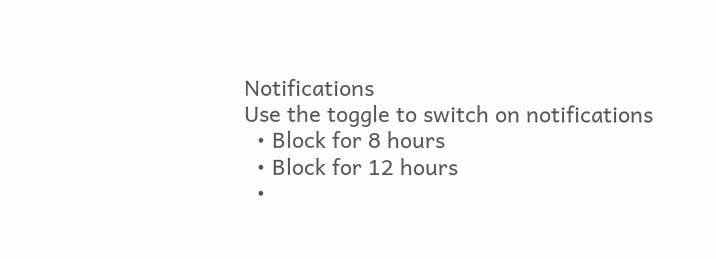Notifications
Use the toggle to switch on notifications
  • Block for 8 hours
  • Block for 12 hours
  •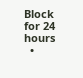Block for 24 hours
  •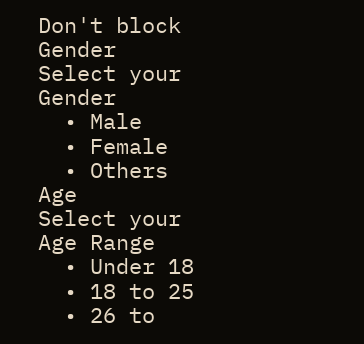Don't block
Gender
Select your Gender
  • Male
  • Female
  • Others
Age
Select your Age Range
  • Under 18
  • 18 to 25
  • 26 to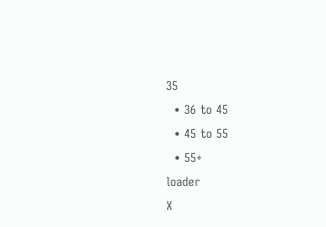35
  • 36 to 45
  • 45 to 55
  • 55+
loader
X